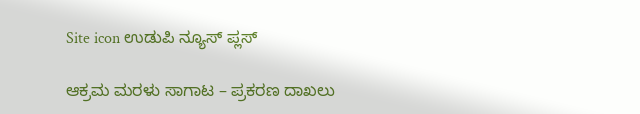Site icon ಉಡುಪಿ ನ್ಯೂಸ್ ಪ್ಲಸ್

ಆಕ್ರಮ ಮರಳು ಸಾಗಾಟ – ಪ್ರಕರಣ ದಾಖಲು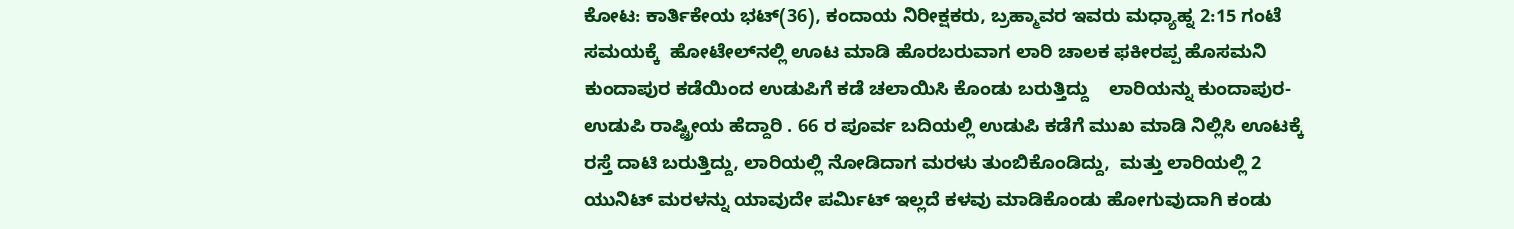ಕೋಟ: ಕಾರ್ತಿಕೇಯ ಭಟ್‌‌‌‌‌(36), ಕಂದಾಯ ನಿರೀಕ್ಷಕರು, ಬ್ರಹ್ಮಾವರ ಇವರು ಮಧ್ಯಾಹ್ನ 2:15 ಗಂಟೆ ಸಮಯಕ್ಕೆ  ‌‌‌‌ಹೋಟೇಲ್‌‌‌ನಲ್ಲಿ ಊಟ ಮಾಡಿ ಹೊರಬರುವಾಗ ಲಾರಿ ಚಾಲಕ ಫಕೀರಪ್ಪ ಹೊಸಮನಿ ಕುಂದಾಪುರ ಕಡೆಯಿಂದ ಉಡುಪಿಗೆ ಕಡೆ ಚಲಾಯಿಸಿ ಕೊಂಡು ಬರುತ್ತಿದ್ದು    ಲಾರಿಯನ್ನು ಕುಂದಾಪುರ-ಉಡುಪಿ ರಾಷ್ಟ್ರೀಯ ಹೆದ್ದಾರಿ . 66 ರ ಪೂರ್ವ ಬದಿಯಲ್ಲಿ ಉಡುಪಿ ಕಡೆಗೆ ಮುಖ ಮಾಡಿ ನಿಲ್ಲಿಸಿ ಊಟಕ್ಕೆ ರಸ್ತೆ ದಾಟಿ ಬರುತ್ತಿದ್ದು, ಲಾರಿಯಲ್ಲಿ ನೋಡಿದಾಗ ಮರಳು ತುಂಬಿಕೊಂಡಿದ್ದು,  ಮತ್ತು ಲಾರಿಯಲ್ಲಿ 2 ಯುನಿಟ್‌ ‌‌‌‌‌‌‌‌ಮರಳನ್ನು ಯಾವುದೇ ಪರ್ಮಿಟ್‌ ‌‌‌‌ಇಲ್ಲದೆ ಕಳವು ಮಾಡಿಕೊಂಡು ಹೋಗುವುದಾಗಿ ಕಂಡು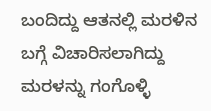ಬಂದಿದ್ದು ಆತನಲ್ಲಿ ಮರಳಿನ ಬಗ್ಗೆ ವಿಚಾರಿಸಲಾಗಿದ್ದು ಮರಳನ್ನು ಗಂಗೊಳ್ಳಿ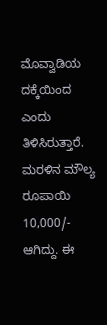ಮೊವ್ವಾಡಿಯ ದಕ್ಕೆಯಿಂದ ಎಂದು ತಿಳಿಸಿರುತ್ತಾರೆ. ಮರಳಿನ ಮೌಲ್ಯ ರೂಪಾಯಿ 10,000/- ಆಗಿದ್ದು. ಈ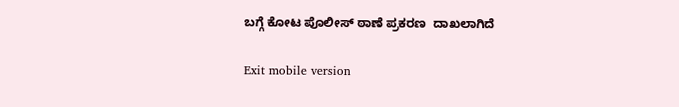ಬಗ್ಗೆ ಕೋಟ ಪೊಲೀಸ್‌ ಠಾಣೆ ಪ್ರಕರಣ  ದಾಖಲಾಗಿದೆ

Exit mobile version